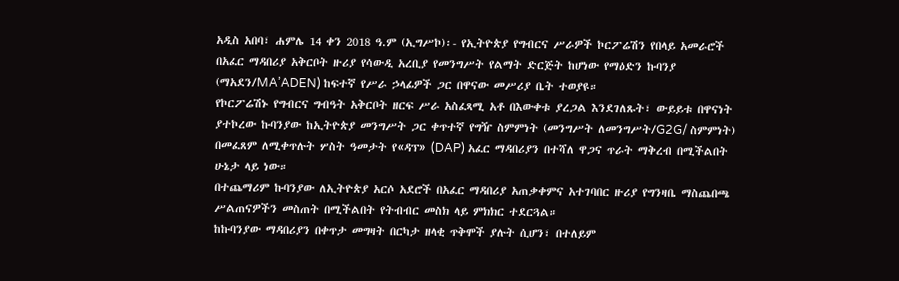አዲስ አበባ፣ ሐምሌ 14 ቀን 2018 ዓ.ም (ኢግሥኮ)፡- የኢትዮጵያ የግብርና ሥራዎች ኮርፖሬሽን የበላይ አመራሮች በአፈር ማዳበሪያ አቅርቦት ዙሪያ የሳውዲ አረቢያ የመንግሥት የልማት ድርጅት ከሆነው የማዕድን ኩባንያ (ማአደን/MA’ADEN) ከፍተኛ የሥራ ኃላፊዎች ጋር በዋናው መሥሪያ ቤት ተወያዩ።
የኮርፖሬሽኑ የግብርና ግብዓት አቅርቦት ዘርፍ ሥራ አስፈጻሚ አቶ በእውቀቱ ያረጋል እንደገለጹት፣ ውይይቱ በዋናነት ያተኮረው ኩባንያው ከኢትዮጵያ መንግሥት ጋር ቀጥተኛ የግዥ ስምምነት (መንግሥት ለመንግሥት/G2G/ ስምምነት) በመፈጸም ለሚቀጥሉት ሦስት ዓመታት የ«ዳፕ» (DAP) አፈር ማዳበሪያን በተሻለ ዋጋና ጥራት ማቅረብ በሚችልበት ሁኔታ ላይ ነው።
በተጨማሪም ኩባንያው ለኢትዮጵያ አርሶ አደሮች በአፈር ማዳበሪያ አጠቃቀምና አተገባበር ዙሪያ የግንዛቤ ማስጨበጫ ሥልጠናዎችን መስጠት በሚችልበት የትብብር መስክ ላይ ምክክር ተደርጓል።
ከኩባንያው ማዳበሪያን በቀጥታ መግዛት በርካታ ዘላቂ ጥቅሞች ያሉት ሲሆን፣ በተለይም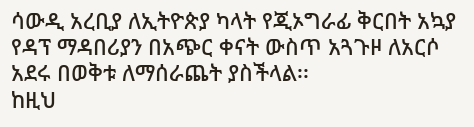ሳውዲ አረቢያ ለኢትዮጵያ ካላት የጂኦግራፊ ቅርበት አኳያ የዳፕ ማዳበሪያን በአጭር ቀናት ውስጥ አጓጉዞ ለአርሶ አደሩ በወቅቱ ለማሰራጨት ያስችላል፡፡
ከዚህ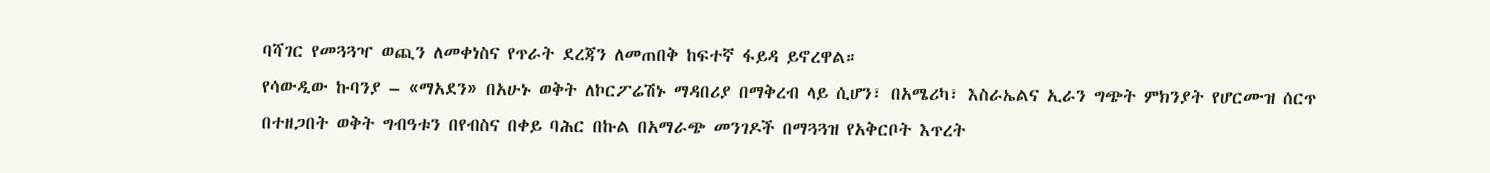ባሻገር የመጓጓዣ ወጪን ለመቀነስና የጥራት ደረጃን ለመጠበቅ ከፍተኛ ፋይዳ ይኖረዋል።
የሳውዲው ኩባንያ – «ማአደን» በአሁኑ ወቅት ለኮርፖሬሽኑ ማዳበሪያ በማቅረብ ላይ ሲሆን፣ በአሜሪካ፣ እስራኤልና ኢራን ግጭት ምክንያት የሆርሙዝ ሰርጥ በተዘጋበት ወቅት ግብዓቱን በየብስና በቀይ ባሕር በኩል በአማራጭ መንገዶች በማጓጓዝ የአቅርቦት እጥረት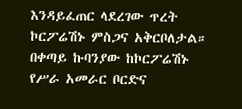እንዳይፈጠር ላደረገው ጥረት ኮርፖሬሽኑ ምስጋና አቅርቦለታል።
በቀጣይ ኩባንያው ከኮርፖሬሽኑ የሥራ አመራር ቦርድና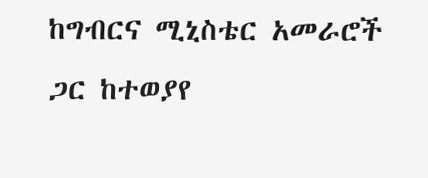ከግብርና ሚኒስቴር አመራሮች ጋር ከተወያየ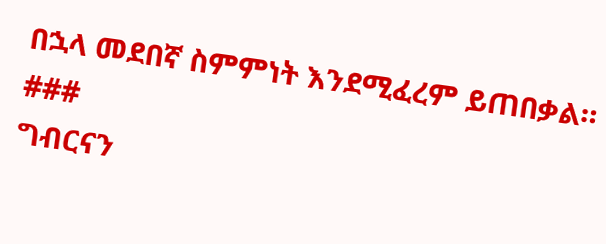በኋላ መደበኛ ስምምነት እንደሚፈረም ይጠበቃል።
###
ግብርናን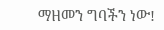ማዘመን ግባችን ነው!